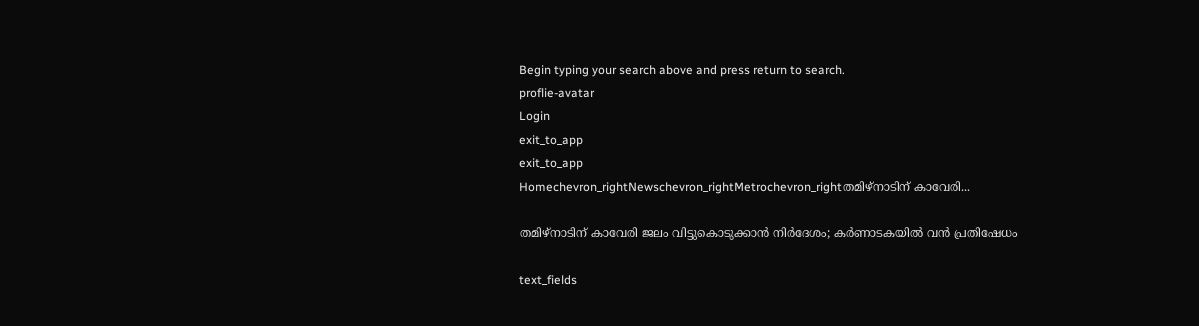Begin typing your search above and press return to search.
proflie-avatar
Login
exit_to_app
exit_to_app
Homechevron_rightNewschevron_rightMetrochevron_rightതമിഴ്‌നാടിന് കാവേരി...

തമിഴ്‌നാടിന് കാവേരി ജലം വിട്ടുകൊടുക്കാൻ നിർദേശം; കർണാടകയിൽ വൻ പ്രതിഷേധം

text_fields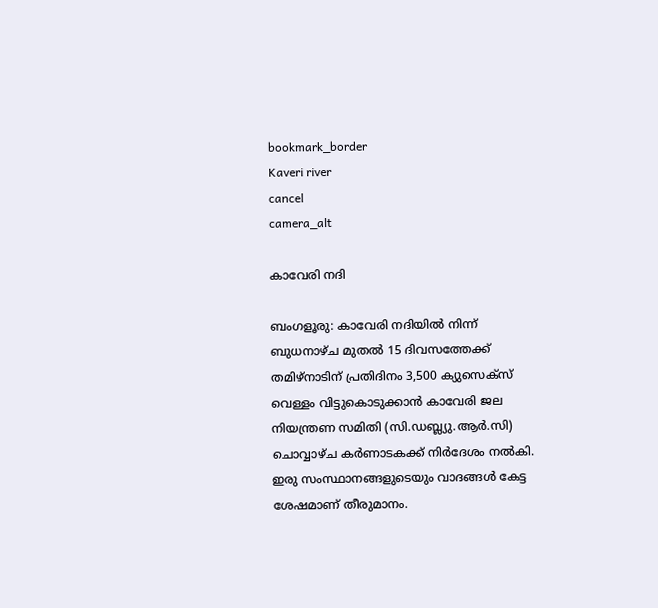bookmark_border
Kaveri river
cancel
camera_alt

കാവേരി നദി

ബംഗളൂരു: കാവേരി നദിയിൽ നിന്ന് ബുധനാഴ്ച മുതൽ 15 ദിവസത്തേക്ക് തമിഴ്‌നാടിന് പ്രതിദിനം 3,500 ക്യുസെക്‌സ് വെള്ളം വിട്ടുകൊടുക്കാൻ കാവേരി ജല നിയന്ത്രണ സമിതി (സി.ഡബ്ല്യു.ആർ.സി) ചൊവ്വാഴ്ച കർണാടകക്ക് നിര്‍ദേശം നല്‍കി. ഇരു സംസ്ഥാനങ്ങളുടെയും വാദങ്ങൾ കേട്ട ശേഷമാണ് തീരുമാനം.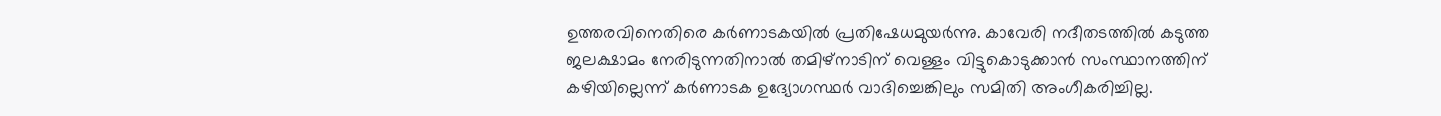ഉത്തരവിനെതിരെ കർണാടകയിൽ പ്രതിഷേധമുയർന്നു. കാവേരി നദീതടത്തിൽ കടുത്ത ജലക്ഷാമം നേരിടുന്നതിനാൽ തമിഴ്‌നാടിന് വെള്ളം വിട്ടുകൊടുക്കാൻ സംസ്ഥാനത്തിന് കഴിയില്ലെന്ന് കർണാടക ഉദ്യോഗസ്ഥർ വാദിച്ചെങ്കിലും സമിതി അംഗീകരിച്ചില്ല.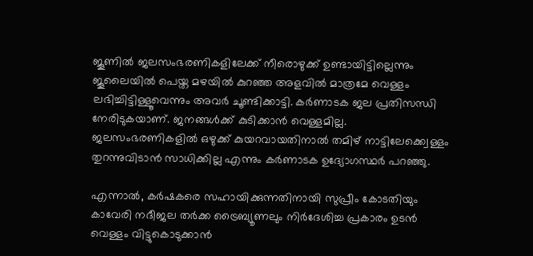ജൂണിൽ ജലസംഭരണികളിലേക്ക് നീരൊഴുക്ക് ഉണ്ടായിട്ടില്ലെന്നും ജൂലൈയില്‍ പെയ്ത മഴയില്‍ കുറഞ്ഞ അളവിൽ മാത്രമേ വെള്ളം ലഭിച്ചിട്ടിള്ളൂവെന്നും അവർ ചൂണ്ടിക്കാട്ടി. കർണാടക ജല പ്രതിസന്ധി നേരിടുകയാണ്. ജനങ്ങള്‍ക്ക് കുടിക്കാന്‍ വെള്ളമില്ല. ജലസംഭരണികളില്‍ ഒഴുക്ക് കുയറവായതിനാല്‍ തമിഴ് നാട്ടിലേക്ക്വെള്ളം തുറന്നുവിടാൻ സാധിക്കില്ല എന്നും കര്‍ണാടക ഉദ്യോഗസ്ഥർ പറഞ്ഞു.

എന്നാൽ, കർഷകരെ സഹായിക്കുന്നതിനായി സുപ്രീം കോടതിയും കാവേരി നദീജല തർക്ക ട്രൈബ്യൂണലും നിർദേശിച്ച പ്രകാരം ഉടൻ വെള്ളം വിട്ടുകൊടുക്കാൻ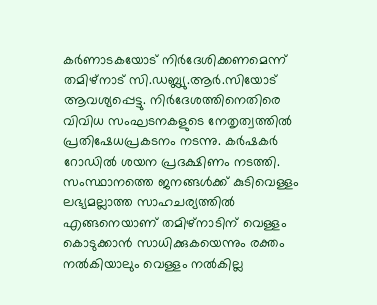കർണാടകയോട് നിർദേശിക്കണമെന്ന് തമിഴ്‌നാട് സി.ഡബ്ല്യു.ആർ.സിയോട് ആവശ്യപ്പെട്ടു. നിര്‍ദേശത്തിനെതിരെ വിവിധ സംഘടനകളുടെ നേതൃത്വത്തില്‍ പ്രതിഷേധപ്രകടനം നടന്നു. കര്‍ഷകര്‍ റോഡില്‍ ശയന പ്രദക്ഷിണം നടത്തി. സംസ്ഥാനത്തെ ജനങ്ങള്‍ക്ക് കുടിവെള്ളം ലഭ്യമല്ലാത്ത സാഹചര്യത്തില്‍ എങ്ങനെയാണ് തമിഴ്നാടിന് വെള്ളം കൊടുക്കാന്‍ സാധിക്കുകയെന്നും രക്തം നല്‍കിയാലും വെള്ളം നല്‍കില്ല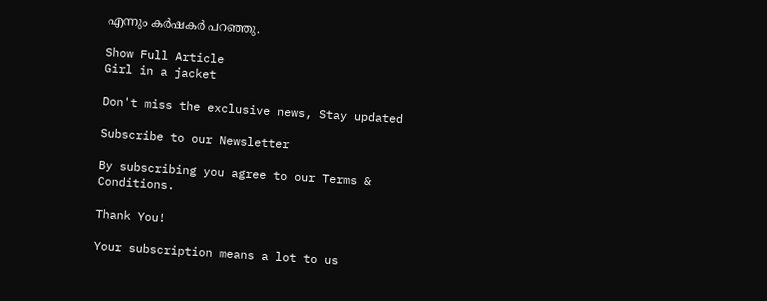എന്നും കര്‍ഷകര്‍ പറഞ്ഞു.

Show Full Article
Girl in a jacket

Don't miss the exclusive news, Stay updated

Subscribe to our Newsletter

By subscribing you agree to our Terms & Conditions.

Thank You!

Your subscription means a lot to us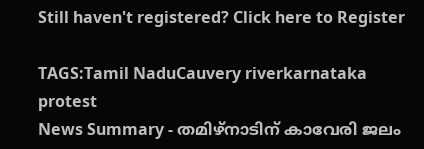Still haven't registered? Click here to Register

TAGS:Tamil NaduCauvery riverkarnataka protest
News Summary - തമിഴ്‌നാടിന് കാവേരി ജലം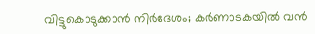വിട്ടുകൊടുക്കാൻ നിർദേശം; കർണാടകയിൽ വൻ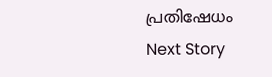പ്രതിഷേധം
Next Story